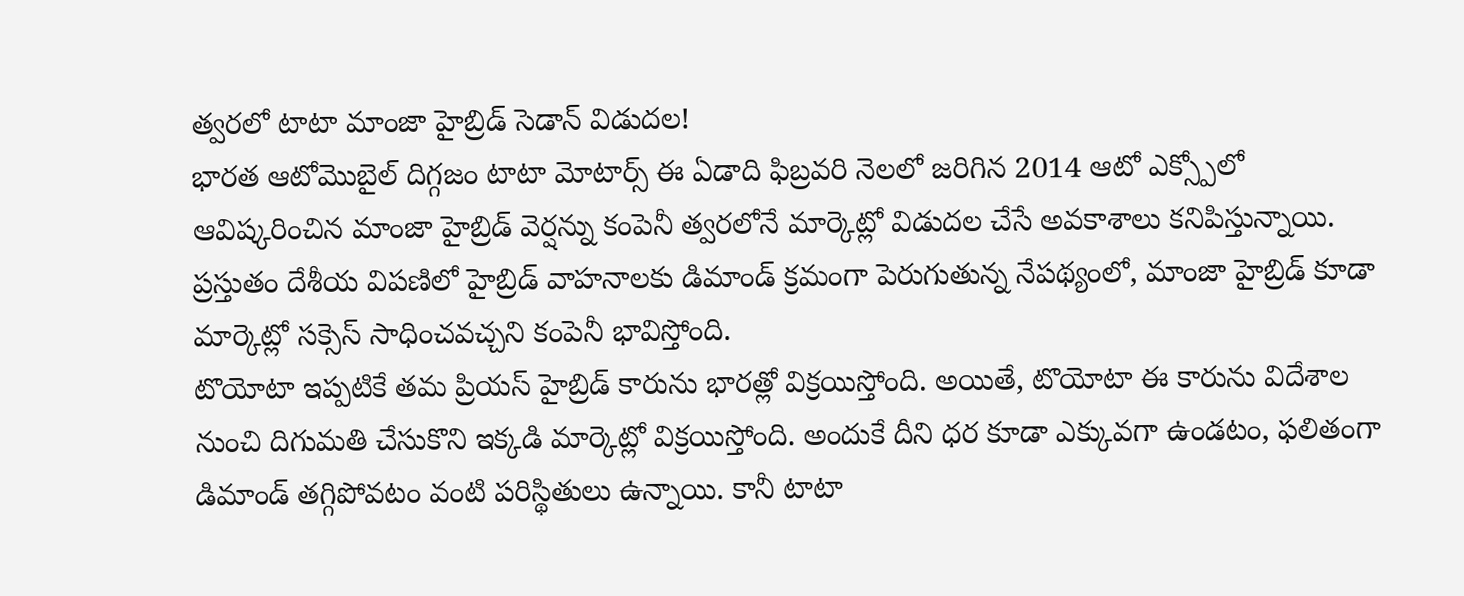త్వరలో టాటా మాంజా హైబ్రిడ్ సెడాన్ విడుదల!
భారత ఆటోమొబైల్ దిగ్గజం టాటా మోటార్స్ ఈ ఏడాది ఫిబ్రవరి నెలలో జరిగిన 2014 ఆటో ఎక్స్పోలో ఆవిష్కరించిన మాంజా హైబ్రిడ్ వెర్షన్ను కంపెనీ త్వరలోనే మార్కెట్లో విడుదల చేసే అవకాశాలు కనిపిస్తున్నాయి. ప్రస్తుతం దేశీయ విపణిలో హైబ్రిడ్ వాహనాలకు డిమాండ్ క్రమంగా పెరుగుతున్న నేపథ్యంలో, మాంజా హైబ్రిడ్ కూడా మార్కెట్లో సక్సెస్ సాధించవచ్చని కంపెనీ భావిస్తోంది.
టొయోటా ఇప్పటికే తమ ప్రియస్ హైబ్రిడ్ కారును భారత్లో విక్రయిస్తోంది. అయితే, టొయోటా ఈ కారును విదేశాల నుంచి దిగుమతి చేసుకొని ఇక్కడి మార్కెట్లో విక్రయిస్తోంది. అందుకే దీని ధర కూడా ఎక్కువగా ఉండటం, ఫలితంగా డిమాండ్ తగ్గిపోవటం వంటి పరిస్థితులు ఉన్నాయి. కానీ టాటా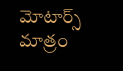మోటార్స్ మాత్రం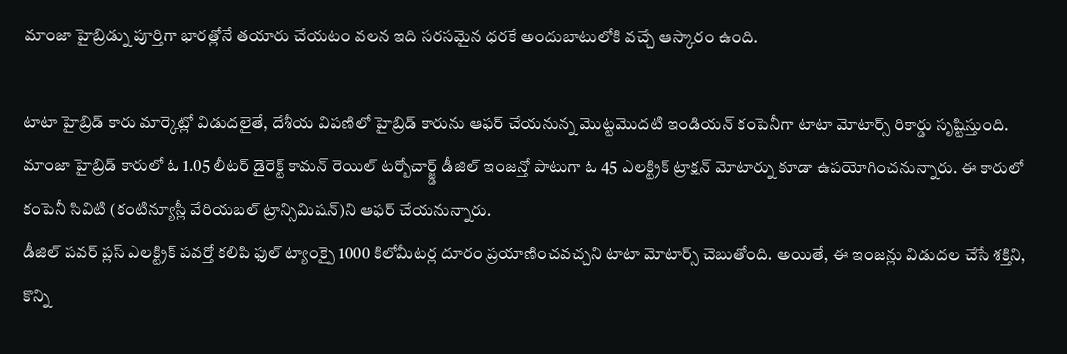మాంజా హైబ్రిడ్ను పూర్తిగా భారత్లోనే తయారు చేయటం వలన ఇది సరసమైన ధరకే అందుబాటులోకి వచ్చే ఆస్కారం ఉంది.

టాటా హైబ్రిడ్ కారు మార్కెట్లో విడుదలైతే, దేశీయ విపణిలో హైబ్రిడ్ కారును ఆఫర్ చేయనున్న మొట్టమొదటి ఇండియన్ కంపెనీగా టాటా మోటార్స్ రికార్డు సృష్టిస్తుంది. మాంజా హైబ్రిడ్ కారులో ఓ 1.05 లీటర్ డైరెక్ట్ కామన్ రెయిల్ టర్బోచార్జ్డ్ డీజిల్ ఇంజన్తో పాటుగా ఓ 45 ఎలక్ట్రిక్ ట్రాక్షన్ మోటార్ను కూడా ఉపయోగించనున్నారు. ఈ కారులో కంపెనీ సివిటి (కంటిన్యూస్లీ వేరియబల్ ట్రాన్సిమిషన్)ని ఆఫర్ చేయనున్నారు.
డీజిల్ పవర్ ప్లస్ ఎలక్ట్రిక్ పవర్తో కలిపి ఫుల్ ట్యాంక్పై 1000 కిలోమీటర్ల దూరం ప్రయాణించవచ్చని టాటా మోటార్స్ చెబుతోంది. అయితే, ఈ ఇంజన్లు విడుదల చేసే శక్తిని, కొన్ని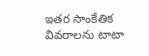ఇతర సాంకేతిక వివరాలను టాటా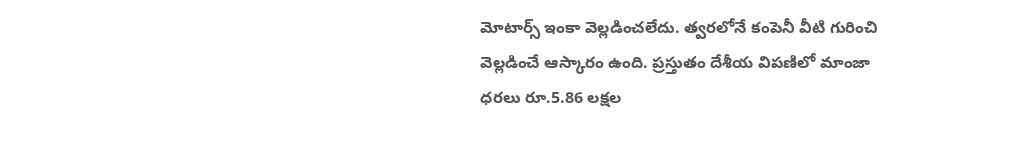మోటార్స్ ఇంకా వెల్లడించలేదు. త్వరలోనే కంపెనీ వీటి గురించి వెల్లడించే ఆస్కారం ఉంది. ప్రస్తుతం దేశీయ విపణిలో మాంజా ధరలు రూ.5.86 లక్షల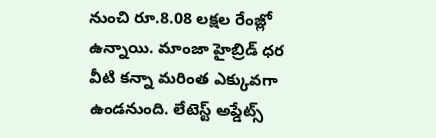నుంచి రూ.8.08 లక్షల రేంజ్లో ఉన్నాయి. మాంజా హైబ్రిడ్ ధర వీటి కన్నా మరింత ఎక్కువగా ఉండనుంది. లేటెస్ట్ అప్డేట్స్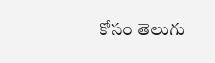కోసం తెలుగు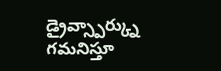డ్రైవ్స్పార్క్ను గమనిస్తూ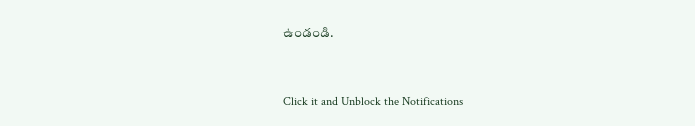ఉండండి.


Click it and Unblock the Notifications